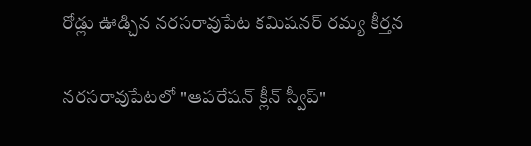రోడ్లు ఊడ్చిన నరసరావుపేట కమిషనర్ రమ్య కీర్తన

నరసరావుపేటలో "ఆపరేషన్ క్లీన్ స్వీప్"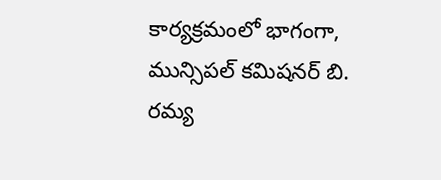కార్యక్రమంలో భాగంగా, మున్సిపల్ కమిషనర్ బి. రమ్య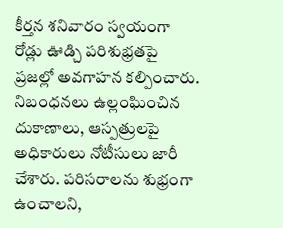కీర్తన శనివారం స్వయంగా రోడ్లు ఊడ్చి పరిశుభ్రతపై ప్రజల్లో అవగాహన కల్పించారు. నిబంధనలు ఉల్లంఘించిన దుకాణాలు, ఆస్పత్రులపై అధికారులు నోటీసులు జారీ చేశారు. పరిసరాలను శుభ్రంగా ఉంచాలని,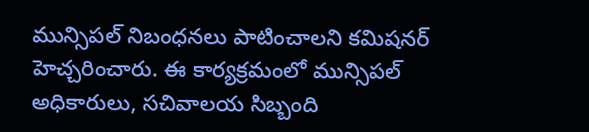మున్సిపల్ నిబంధనలు పాటించాలని కమిషనర్ హెచ్చరించారు. ఈ కార్యక్రమంలో మున్సిపల్ అధికారులు, సచివాలయ సిబ్బంది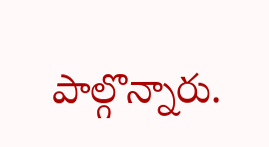పాల్గొన్నారు.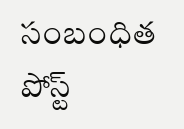సంబంధిత పోస్ట్